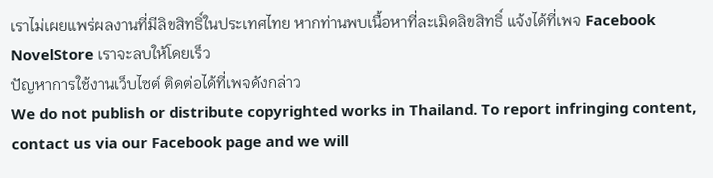เราไม่เผยแพร่ผลงานที่มีลิขสิทธิ์ในประเทศไทย หากท่านพบเนื้อหาที่ละเมิดลิขสิทธิ์ แจ้งได้ที่เพจ Facebook NovelStore เราจะลบให้โดยเร็ว
ปัญหาการใช้งานเว็บไซต์ ติดต่อได้ที่เพจดังกล่าว
We do not publish or distribute copyrighted works in Thailand. To report infringing content, contact us via our Facebook page and we will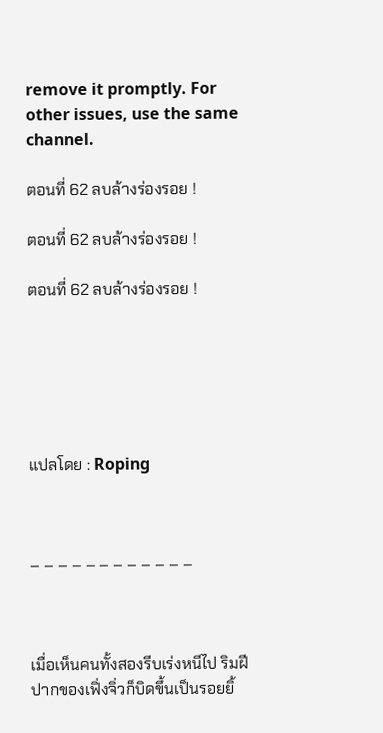remove it promptly. For other issues, use the same channel.

ตอนที่ 62 ลบล้างร่องรอย !

ตอนที่ 62 ลบล้างร่องรอย !

ตอนที่ 62 ลบล้างร่องรอย !






แปลโดย : Roping



– – – – – – – – – – – –



เมื่อเห็นคนทั้งสองรีบเร่งหนีไป ริมฝีปากของเฟิ่งจิ่วก็บิดขึ้นเป็นรอยยิ้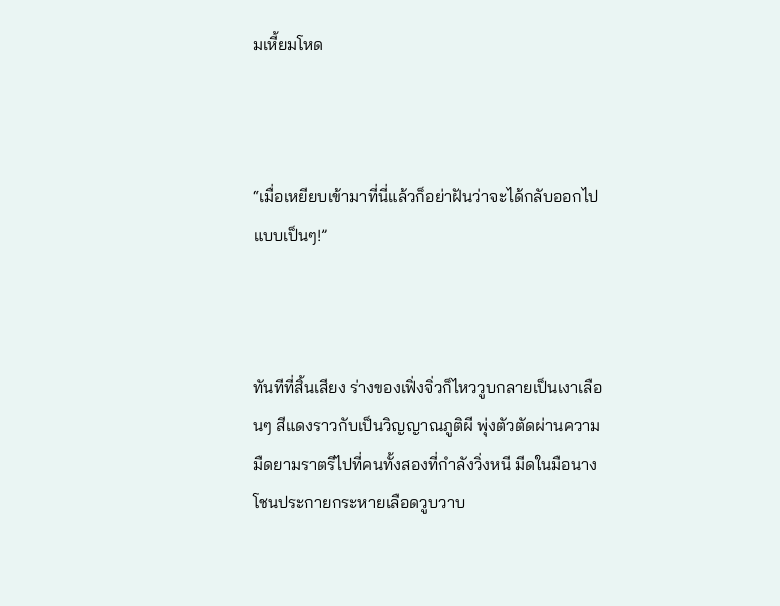มเหี้ยมโหด



“เมื่อเหยียบเข้ามาที่นี่แล้วก็อย่าฝันว่าจะได้กลับออกไปแบบเป็นๆ!”



ทันทีที่สิ้นเสียง ร่างของเฟิ่งจิ่วก็ไหววูบกลายเป็นเงาเลือนๆ สีแดงราวกับเป็นวิญญาณภูติผี พุ่งตัวตัดผ่านความมืดยามราตรีไปที่คนทั้งสองที่กำลังวิ่งหนี มีดในมือนางโชนประกายกระหายเลือดวูบวาบ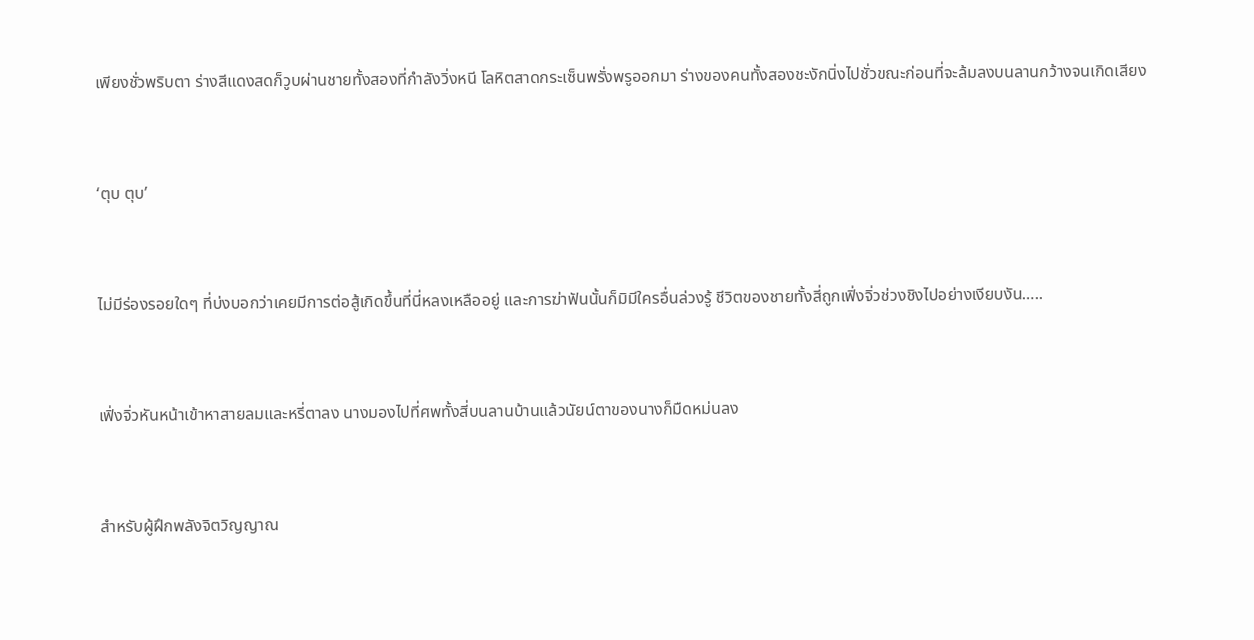เพียงชั่วพริบตา ร่างสีแดงสดก็วูบผ่านชายทั้งสองที่กำลังวิ่งหนี โลหิตสาดกระเซ็นพรั่งพรูออกมา ร่างของคนทั้งสองชะงักนิ่งไปชั่วขณะก่อนที่จะล้มลงบนลานกว้างจนเกิดเสียง



‘ตุบ ตุบ’



ไม่มีร่องรอยใดๆ ที่บ่งบอกว่าเคยมีการต่อสู้เกิดขึ้นที่นี่หลงเหลืออยู่ และการฆ่าฟันนั้นก็มิมีใครอื่นล่วงรู้ ชีวิตของชายทั้งสี่ถูกเฟิ่งจิ่วช่วงชิงไปอย่างเงียบงัน…..



เฟิ่งจิ่วหันหน้าเข้าหาสายลมและหรี่ตาลง นางมองไปที่ศพทั้งสี่บนลานบ้านแล้วนัยน์ตาของนางก็มืดหม่นลง



สำหรับผู้ฝึกพลังจิตวิญญาณ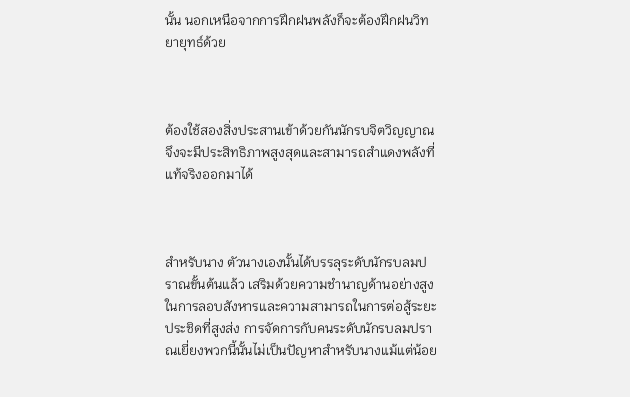นั้น นอกเหนือจากการฝึกฝนพลังก็จะต้องฝึกฝนวิทยายุทธ์ด้วย



ต้องใช้สองสิ่งประสานเข้าด้วยกันนักรบจิตวิญญาณจึงจะมีประสิทธิภาพสูงสุดและสามารถสำแดงพลังที่แท้จริงออกมาได้



สำหรับนาง ตัวนางเองนั้นได้บรรลุระดับนักรบลมปราณขั้นต้นแล้ว เสริมด้วยความชำนาญด้านอย่างสูงในการลอบสังหารและความสามารถในการต่อสู้ระยะประชิดที่สูงส่ง การจัดการกับคนระดับนักรบลมปราณเยี่ยงพวกนี้นั้นไม่เป็นปัญหาสำหรับนางแม้แต่น้อย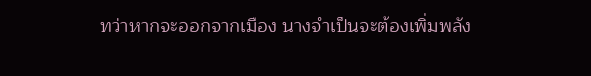ทว่าหากจะออกจากเมือง นางจำเป็นจะต้องเพิ่มพลัง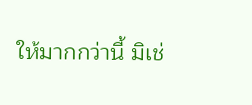ให้มากกว่านี้ มิเช่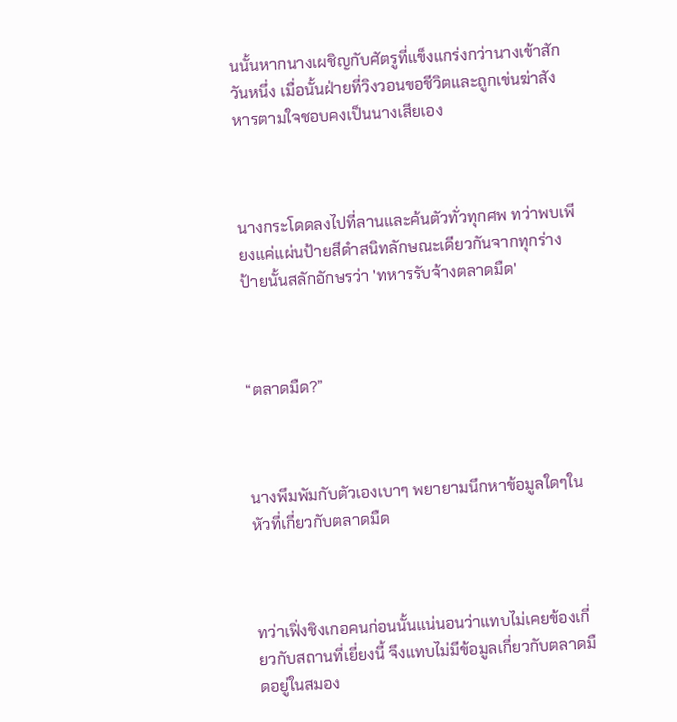นนั้นหากนางเผชิญกับศัตรูที่แข็งแกร่งกว่านางเข้าสักวันหนึ่ง เมื่อนั้นฝ่ายที่วิงวอนขอชีวิตและถูกเข่นฆ่าสังหารตามใจชอบคงเป็นนางเสียเอง



นางกระโดดลงไปที่ลานและค้นตัวทั่วทุกศพ ทว่าพบเพียงแค่แผ่นป้ายสีดำสนิทลักษณะเดียวกันจากทุกร่าง ป้ายนั้นสลักอักษรว่า 'ทหารรับจ้างตลาดมืด'



“ตลาดมืด?”



นางพึมพัมกับตัวเองเบาๆ พยายามนึกหาข้อมูลใดๆในหัวที่เกี่ยวกับตลาดมืด



ทว่าเฟิ่งชิงเกอคนก่อนนั้นแน่นอนว่าแทบไม่เคยข้องเกี่ยวกับสถานที่เยี่ยงนี้ จึงแทบไม่มีข้อมูลเกี่ยวกับตลาดมืดอยู่ในสมอง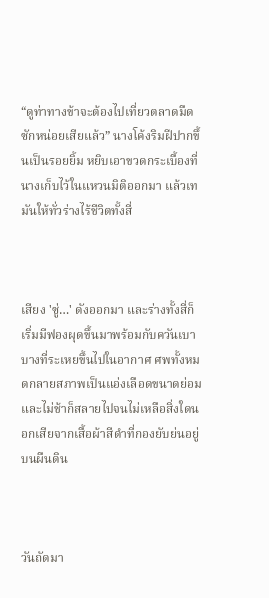“ดูท่าทางข้าจะต้องไปเที่ยวตลาดมืดซักหน่อยเสียแล้ว” นางโค้งริมฝีปากขึ้นเป็นรอยยิ้ม หยิบเอาขวดกระเบื้องที่นางเก็บไว้ในแหวนมิติออกมา แล้วเทมันให้ทั่วร่างไร้ชีวิตทั้งสี่



เสียง 'ซู่…' ดังออกมา และร่างทั้งสี่ก็เริ่มมีฟองผุดขึ้นมาพร้อมกับควันเบาบางที่ระเหยขึ้นไปในอากาศ ศพทั้งหมดกลายสภาพเป็นแอ่งเลือดขนาดย่อม และไม่ช้าก็สลายไปจนไม่เหลือสิ่งใดนอกเสียจากเสื้อผ้าสีดำที่กองยับย่นอยู่บนผืนดิน



วันถัดมา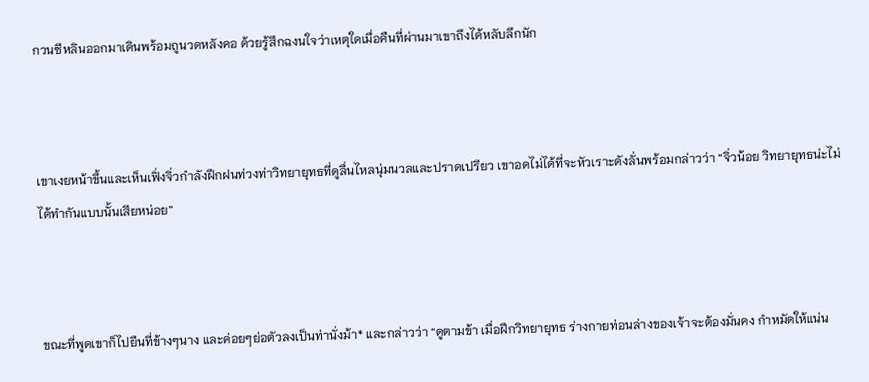กวนซีหลินออกมาเดินพร้อมถูนวดหลังคอ ด้วยรู้สึกฉงนใจว่าเหตุใดเมื่อคืนที่ผ่านมาเขาถึงได้หลับลึกนัก



เขาเงยหน้าขึ้นและเห็นเฟิ่งจิ่วกำลังฝึกฝนท่วงท่าวิทยายุทธที่ดูลื่นไหลนุ่มนวลและปราดเปรียว เขาอดไม่ได้ที่จะหัวเราะดังลั่นพร้อมกล่าวว่า “จิ่วน้อย วิทยายุทธน่ะไม่ได้ทำกันแบบนั้นเสียหน่อย”



ขณะที่พูดเขาก็ไปยืนที่ข้างๆนาง และค่อยๆย่อตัวลงเป็นท่านั่งม้า* และกล่าวว่า “ดูตามข้า เมื่อฝึกวิทยายุทธ ร่างกายท่อนล่างของเจ้าจะต้องมั่นคง กำหมัดให้แน่น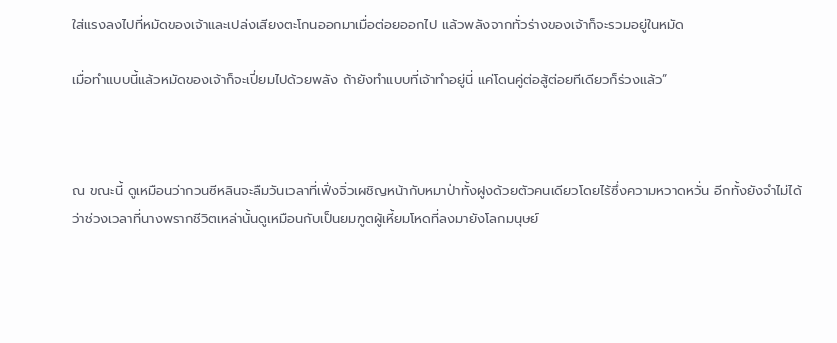ใส่แรงลงไปที่หมัดของเจ้าและเปล่งเสียงตะโกนออกมาเมื่อต่อยออกไป แล้วพลังจากทั่วร่างของเจ้าก็จะรวมอยู่ในหมัด

เมื่อทำแบบนี้แล้วหมัดของเจ้าก็จะเปี่ยมไปด้วยพลัง ถ้ายังทำแบบที่เจ้าทำอยู่นี่ แค่โดนคู่ต่อสู้ต่อยทีเดียวก็ร่วงแล้ว”



ณ ขณะนี้ ดูเหมือนว่ากวนซีหลินจะลืมวันเวลาที่เฟิ่งจิ่วเผชิญหน้ากับหมาป่าทั้งฝูงด้วยตัวคนเดียวโดยไร้ซึ่งความหวาดหวั่น อีกทั้งยังจำไม่ได้ว่าช่วงเวลาที่นางพรากชีวิตเหล่านั้นดูเหมือนกับเป็นยมฑูตผู้เหี้ยมโหดที่ลงมายังโลกมนุษย์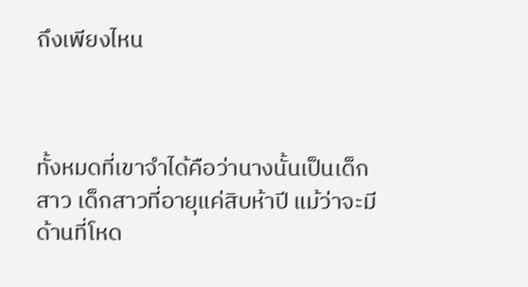ถึงเพียงไหน



ทั้งหมดที่เขาจำได้คือว่านางนั้นเป็นเด็กสาว เด็กสาวที่อายุแค่สิบห้าปี แม้ว่าจะมีด้านที่โหด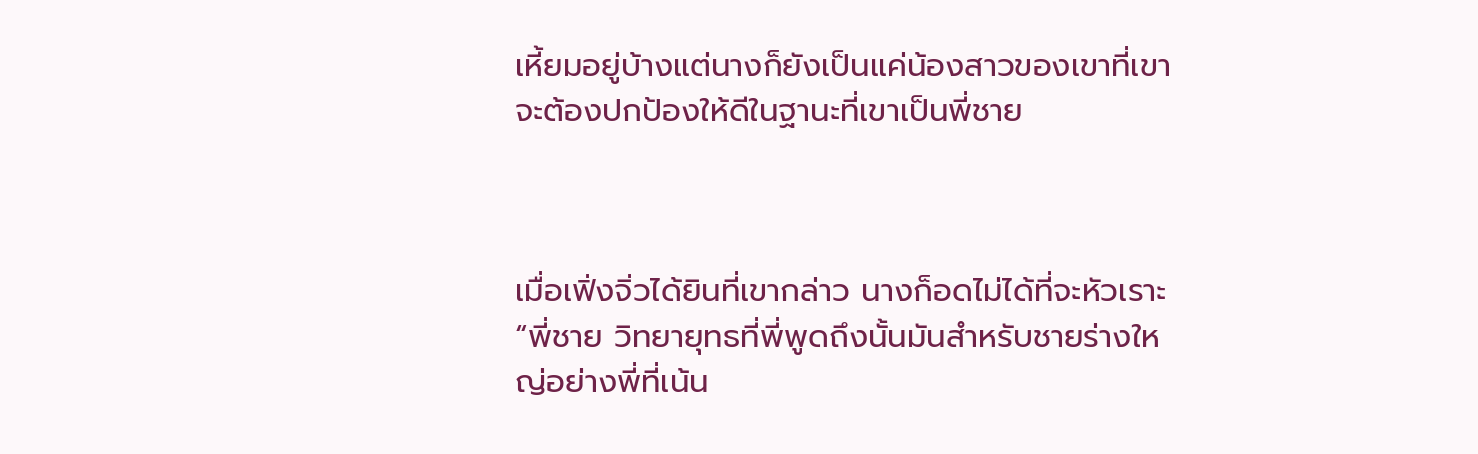เหี้ยมอยู่บ้างแต่นางก็ยังเป็นแค่น้องสาวของเขาที่เขาจะต้องปกป้องให้ดีในฐานะที่เขาเป็นพี่ชาย



เมื่อเฟิ่งจิ่วได้ยินที่เขากล่าว นางก็อดไม่ได้ที่จะหัวเราะ “พี่ชาย วิทยายุทธที่พี่พูดถึงนั้นมันสำหรับชายร่างใหญ่อย่างพี่ที่เน้น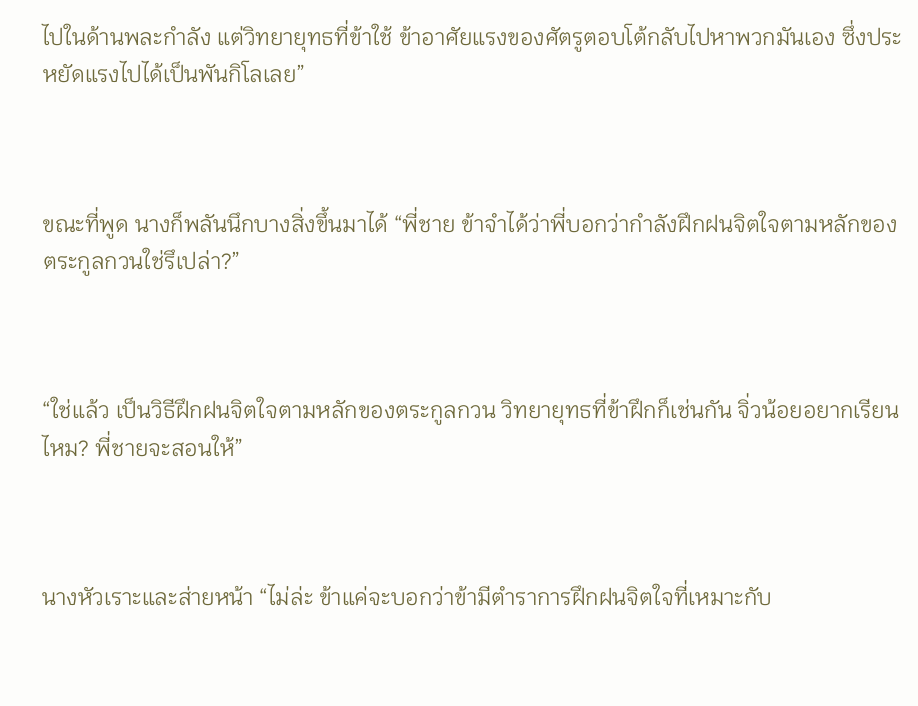ไปในด้านพละกำลัง แต่วิทยายุทธที่ข้าใช้ ข้าอาศัยแรงของศัตรูตอบโต้กลับไปหาพวกมันเอง ซึ่งประหยัดแรงไปได้เป็นพันกิโลเลย”



ขณะที่พูด นางก็พลันนึกบางสิ่งขึ้นมาได้ “พี่ชาย ข้าจำได้ว่าพี่บอกว่ากำลังฝึกฝนจิตใจตามหลักของตระกูลกวนใช่รึเปล่า?”



“ใช่แล้ว เป็นวิธีฝึกฝนจิตใจตามหลักของตระกูลกวน วิทยายุทธที่ข้าฝึกก็เช่นกัน จิ่วน้อยอยากเรียนไหม? พี่ชายจะสอนให้”



นางหัวเราะและส่ายหน้า “ไม่ล่ะ ข้าแค่จะบอกว่าข้ามีตำราการฝึกฝนจิตใจที่เหมาะกับ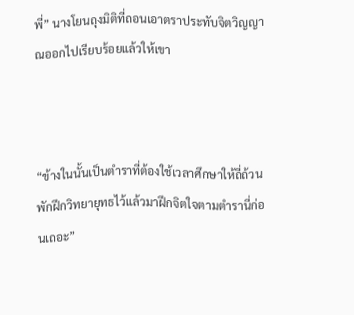พี่” นางโยนถุงมิติที่ถอนเอาตราประทับจิตวิญญาณออกไปเรียบร้อยแล้วให้เขา



“ข้างในนั้นเป็นตำราที่ต้องใช้เวลาศึกษาให้ถี่ถ้วน พักฝึกวิทยายุทธไว้แล้วมาฝึกจิตใจตามตำรานี่ก่อนเถอะ”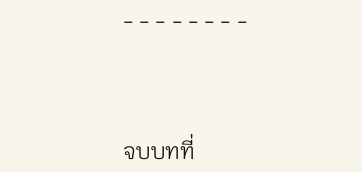- - - - - - - -



จบบทที่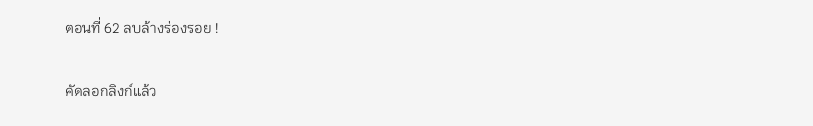ตอนที่ 62 ลบล้างร่องรอย !

คัดลอกลิงก์แล้ว